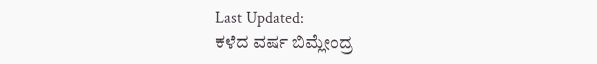Last Updated:
ಕಳೆದ ವರ್ಷ ಬಿಮ್ಲೇಂದ್ರ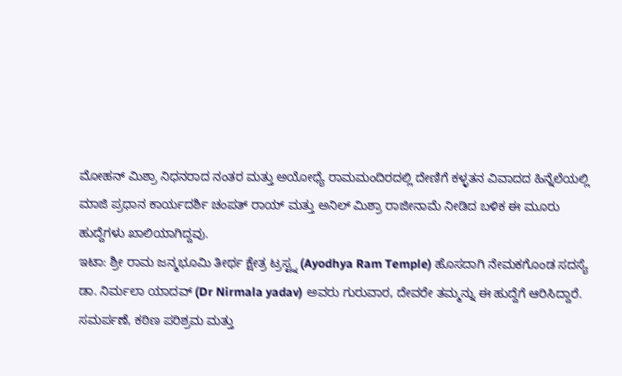ಮೋಹನ್ ಮಿಶ್ರಾ ನಿಧನರಾದ ನಂತರ ಮತ್ತು ಅಯೋಧ್ಯೆ ರಾಮಮಂದಿರದಲ್ಲಿ ದೇಣಿಗೆ ಕಳ್ಳತನ ವಿವಾದದ ಹಿನ್ನೆಲೆಯಲ್ಲಿ ಮಾಜಿ ಪ್ರಧಾನ ಕಾರ್ಯದರ್ಶಿ ಚಂಪತ್ ರಾಯ್ ಮತ್ತು ಅನಿಲ್ ಮಿಶ್ರಾ ರಾಜೀನಾಮೆ ನೀಡಿದ ಬಳಿಕ ಈ ಮೂರು ಹುದ್ದೆಗಳು ಖಾಲಿಯಾಗಿದ್ದವು.
ಇಟಾ: ಶ್ರೀ ರಾಮ ಜನ್ಮಭೂಮಿ ತೀರ್ಥ ಕ್ಷೇತ್ರ ಟ್ರಸ್ಟ್ನ (Ayodhya Ram Temple) ಹೊಸದಾಗಿ ನೇಮಕಗೊಂಡ ಸದಸ್ಯೆ ಡಾ. ನಿರ್ಮಲಾ ಯಾದವ್ (Dr Nirmala yadav) ಅವರು ಗುರುವಾರ, ದೇವರೇ ತಮ್ಮನ್ನು ಈ ಹುದ್ದೆಗೆ ಆರಿಸಿದ್ದಾರೆ. ಸಮರ್ಪಣೆ, ಕಠಿಣ ಪರಿಶ್ರಮ ಮತ್ತು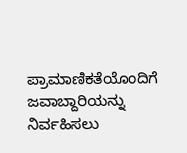ಪ್ರಾಮಾಣಿಕತೆಯೊಂದಿಗೆ ಜವಾಬ್ದಾರಿಯನ್ನು ನಿರ್ವಹಿಸಲು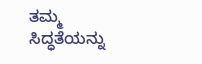ತಮ್ಮ ಸಿದ್ಧತೆಯನ್ನು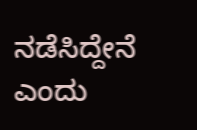ನಡೆಸಿದ್ದೇನೆ ಎಂದು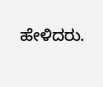ಹೇಳಿದರು.